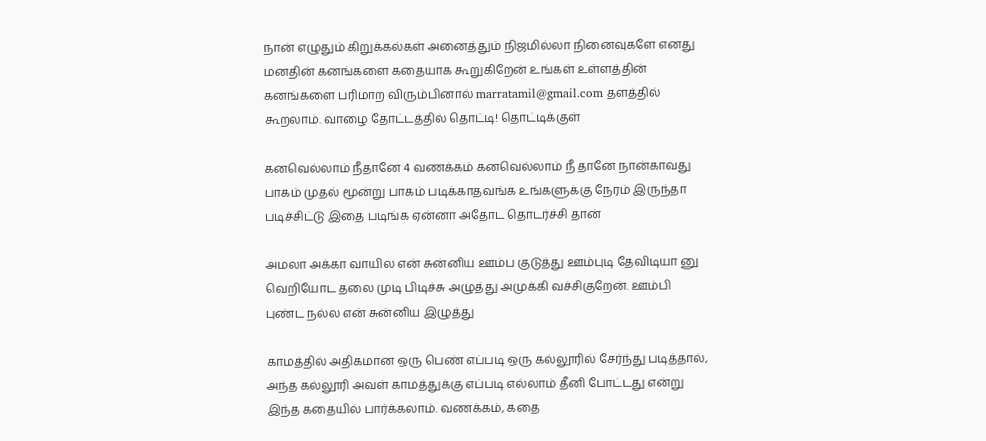நான் எழுதும் கிறுக்கல்கள் அனைத்தும் நிஜமில்லா நினைவுகளே எனது மனதின் கனங்களை கதையாக கூறுகிறேன் உங்கள் உள்ளத்தின் கனங்களை பரிமாற விரும்பினால் marratamil@gmail.com தளத்தில் கூறலாம். வாழை தோட்டத்தில் தொட்டி! தொட்டிக்குள்

கனவெல்லாம் நீதானே 4 வணக்கம் கனவெல்லாம் நீ தானே நான்காவது பாகம் முதல் மூன்று பாகம் படிக்காதவங்க உங்களுக்கு நேரம் இருந்தா படிச்சிட்டு இதை படிங்க ஏன்னா அதோட தொடர்ச்சி தான்

அமலா அக்கா வாயில என் சுன்னிய ஊம்ப குடுத்து ஊம்புடி தேவிடியா னு வெறியோட தலை முடி பிடிச்சு அழுத்து அமுக்கி வச்சிகுறேன். ஊம்பி புண்ட நல்ல என் சுன்னிய இழுத்து

காமத்தில் அதிகமான ஒரு பெண் எப்படி ஒரு கல்லூரில் சேர்ந்து படித்தால், அந்த கல்லூரி அவள் காமத்துக்கு எப்படி எல்லாம் தீனி போட்டது என்று இந்த கதையில் பார்க்கலாம். வணக்கம், கதை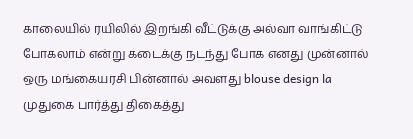காலையில் ரயிலில் இறங்கி வீட்டுக்கு அல்வா வாங்கிட்டு போகலாம் என்று கடைக்கு நடந்து போக எனது முன்னால் ஒரு மங்கையரசி பின்னால் அவளது blouse design la முதுகை பார்த்து திகைத்து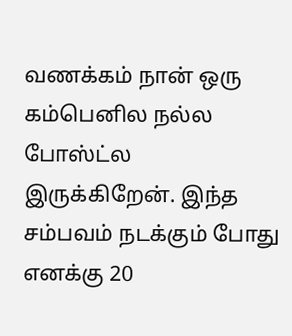வணக்கம் நான் ஒரு கம்பெனில நல்ல போஸ்ட்ல இருக்கிறேன். இந்த சம்பவம் நடக்கும் போது எனக்கு 20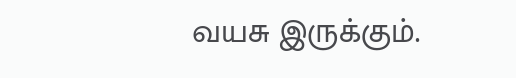வயசு இருக்கும்.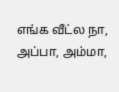எங்க வீட்ல நா, அப்பா, அம்மா,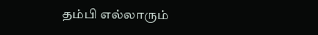தம்பி எல்லாரும்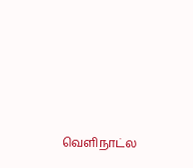வெளிநாட்ல